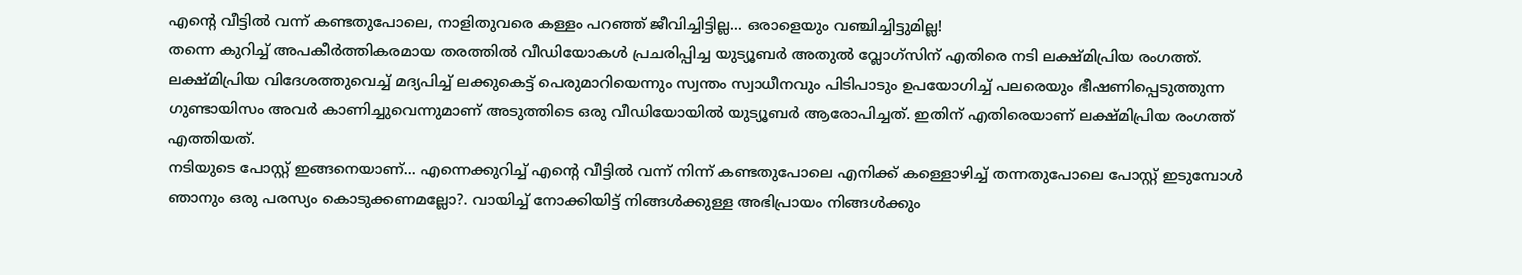എന്റെ വീട്ടിൽ വന്ന് കണ്ടതുപോലെ, നാളിതുവരെ കള്ളം പറഞ്ഞ് ജീവിച്ചിട്ടില്ല... ഒരാളെയും വഞ്ചിച്ചിട്ടുമില്ല!
തന്നെ കുറിച്ച് അപകീർത്തികരമായ തരത്തിൽ വീഡിയോകൾ പ്രചരിപ്പിച്ച യുട്യൂബർ അതുൽ വ്ലോഗ്സിന് എതിരെ നടി ലക്ഷ്മിപ്രിയ രംഗത്ത്. ലക്ഷ്മിപ്രിയ വിദേശത്തുവെച്ച് മദ്യപിച്ച് ലക്കുകെട്ട് പെരുമാറിയെന്നും സ്വന്തം സ്വാധീനവും പിടിപാടും ഉപയോഗിച്ച് പലരെയും ഭീഷണിപ്പെടുത്തുന്ന ഗുണ്ടായിസം അവർ കാണിച്ചുവെന്നുമാണ് അടുത്തിടെ ഒരു വീഡിയോയിൽ യുട്യൂബർ ആരോപിച്ചത്. ഇതിന് എതിരെയാണ് ലക്ഷ്മിപ്രിയ രംഗത്ത് എത്തിയത്.
നടിയുടെ പോസ്റ്റ് ഇങ്ങനെയാണ്... എന്നെക്കുറിച്ച് എന്റെ വീട്ടിൽ വന്ന് നിന്ന് കണ്ടതുപോലെ എനിക്ക് കള്ളൊഴിച്ച് തന്നതുപോലെ പോസ്റ്റ് ഇടുമ്പോൾ ഞാനും ഒരു പരസ്യം കൊടുക്കണമല്ലോ?. വായിച്ച് നോക്കിയിട്ട് നിങ്ങൾക്കുള്ള അഭിപ്രായം നിങ്ങൾക്കും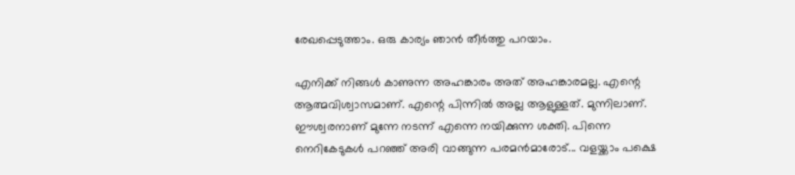രേഖപ്പെടുത്താം. ഒരു കാര്യം ഞാൻ തീർത്തു പറയാം.

എനിക്ക് നിങ്ങൾ കാണുന്ന അഹങ്കാരം അത് അഹങ്കാരമല്ല. എന്റെ ആത്മവിശ്വാസമാണ്. എന്റെ പിന്നിൽ അല്ല ആളുള്ളത്. മുന്നിലാണ്. ഈശ്വരനാണ് മുന്നേ നടന്ന് എന്നെ നയിക്കുന്ന ശക്തി. പിന്നെ നെറികേടുകൾ പറഞ്ഞ് അരി വാങ്ങുന്ന പരമൻമാരോട്... വളയ്ക്കാം പക്ഷെ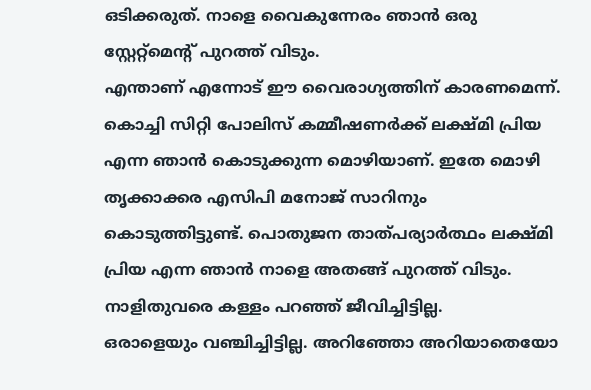ഒടിക്കരുത്. നാളെ വൈകുന്നേരം ഞാൻ ഒരു സ്റ്റേറ്റ്മെന്റ് പുറത്ത് വിടും.
എന്താണ് എന്നോട് ഈ വൈരാഗ്യത്തിന് കാരണമെന്ന്. കൊച്ചി സിറ്റി പോലിസ് കമ്മീഷണർക്ക് ലക്ഷ്മി പ്രിയ എന്ന ഞാൻ കൊടുക്കുന്ന മൊഴിയാണ്. ഇതേ മൊഴി തൃക്കാക്കര എസിപി മനോജ് സാറിനും കൊടുത്തിട്ടുണ്ട്. പൊതുജന താത്പര്യാർത്ഥം ലക്ഷ്മി പ്രിയ എന്ന ഞാൻ നാളെ അതങ്ങ് പുറത്ത് വിടും. നാളിതുവരെ കള്ളം പറഞ്ഞ് ജീവിച്ചിട്ടില്ല.
ഒരാളെയും വഞ്ചിച്ചിട്ടില്ല. അറിഞ്ഞോ അറിയാതെയോ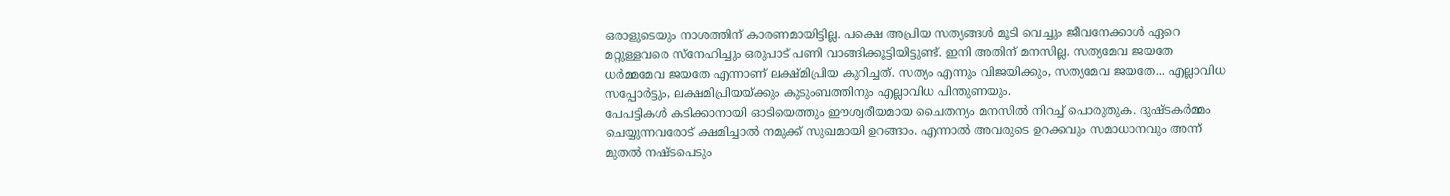ഒരാളുടെയും നാശത്തിന് കാരണമായിട്ടില്ല. പക്ഷെ അപ്രിയ സത്യങ്ങൾ മൂടി വെച്ചും ജീവനേക്കാൾ ഏറെ മറ്റുള്ളവരെ സ്നേഹിച്ചും ഒരുപാട് പണി വാങ്ങിക്കൂട്ടിയിട്ടുണ്ട്. ഇനി അതിന് മനസില്ല. സത്യമേവ ജയതേ ധർമ്മമേവ ജയതേ എന്നാണ് ലക്ഷ്മിപ്രിയ കുറിച്ചത്. സത്യം എന്നും വിജയിക്കും, സത്യമേവ ജയതേ... എല്ലാവിധ സപ്പോർട്ടും, ലക്ഷമിപ്രിയയ്ക്കും കുടുംബത്തിനും എല്ലാവിധ പിന്തുണയും.
പേപട്ടികൾ കടിക്കാനായി ഓടിയെത്തും ഈശ്വരീയമായ ചൈതന്യം മനസിൽ നിറച്ച് പൊരുതുക. ദുഷ്ടകർമ്മം ചെയ്യുന്നവരോട് ക്ഷമിച്ചാൽ നമുക്ക് സുഖമായി ഉറങ്ങാം. എന്നാൽ അവരുടെ ഉറക്കവും സമാധാനവും അന്ന് മുതൽ നഷ്ടപെടും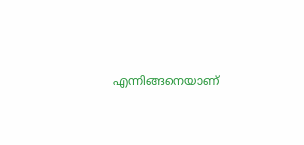എന്നിങ്ങനെയാണ്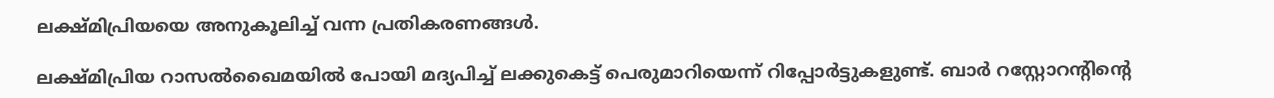ലക്ഷ്മിപ്രിയയെ അനുകൂലിച്ച് വന്ന പ്രതികരണങ്ങൾ.

ലക്ഷ്മിപ്രിയ റാസൽഖൈമയിൽ പോയി മദ്യപിച്ച് ലക്കുകെട്ട് പെരുമാറിയെന്ന് റിപ്പോർട്ടുകളുണ്ട്. ബാർ റസ്റ്റോറന്റിന്റെ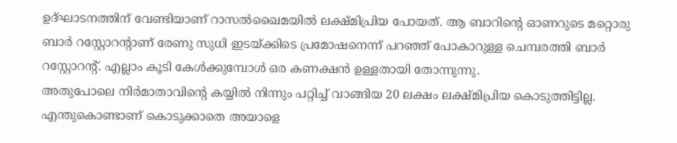ഉദ്ഘാടനത്തിന് വേണ്ടിയാണ് റാസൽഖൈമയിൽ ലക്ഷ്മിപ്രിയ പോയത്. ആ ബാറിന്റെ ഓണറുടെ മറ്റൊരു ബാർ റസ്റ്റോറന്റാണ് രേണു സുധി ഇടയ്ക്കിടെ പ്രമോഷനെന്ന് പറഞ്ഞ് പോകാറുള്ള ചെമ്പരത്തി ബാർ റസ്റ്റോറന്റ്. എല്ലാം കൂടി കേൾക്കുമ്പോൾ ഒര കണക്ഷൻ ഉള്ളതായി തോന്നുന്നു.
അതുപോലെ നിർമാതാവിന്റെ കയ്യിൽ നിന്നും പറ്റിച്ച് വാങ്ങിയ 20 ലക്ഷം ലക്ഷ്മിപ്രിയ കൊടുത്തിട്ടില്ല. എന്തുകൊണ്ടാണ് കൊടുക്കാതെ അയാളെ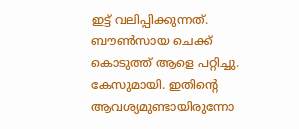ഇട്ട് വലിപ്പിക്കുന്നത്. ബൗൺസായ ചെക്ക് കൊടുത്ത് ആളെ പറ്റിച്ചു. കേസുമായി. ഇതിന്റെ ആവശ്യമുണ്ടായിരുന്നോ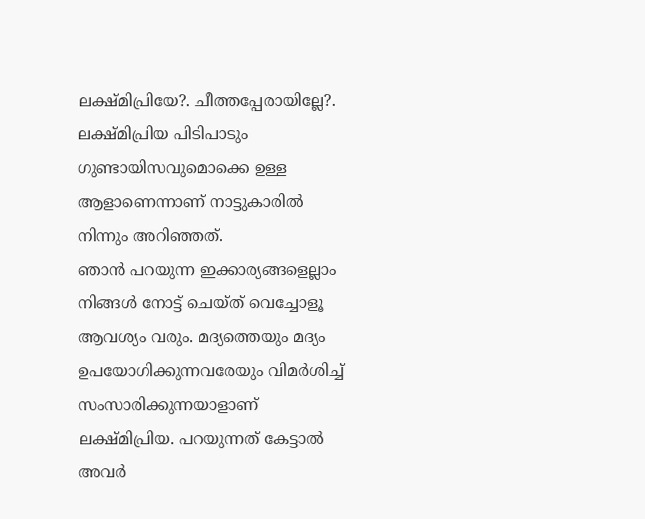ലക്ഷ്മിപ്രിയേ?. ചീത്തപ്പേരായില്ലേ?. ലക്ഷ്മിപ്രിയ പിടിപാടും ഗുണ്ടായിസവുമൊക്കെ ഉള്ള ആളാണെന്നാണ് നാട്ടുകാരിൽ നിന്നും അറിഞ്ഞത്.
ഞാൻ പറയുന്ന ഇക്കാര്യങ്ങളെല്ലാം നിങ്ങൾ നോട്ട് ചെയ്ത് വെച്ചോളൂ ആവശ്യം വരും. മദ്യത്തെയും മദ്യം ഉപയോഗിക്കുന്നവരേയും വിമർശിച്ച് സംസാരിക്കുന്നയാളാണ് ലക്ഷ്മിപ്രിയ. പറയുന്നത് കേട്ടാൽ അവർ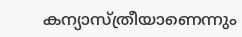കന്യാസ്ത്രീയാണെന്നും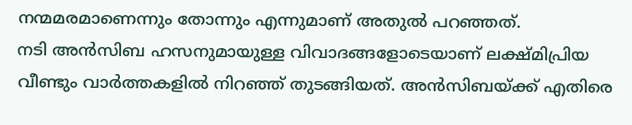നന്മമരമാണെന്നും തോന്നും എന്നുമാണ് അതുൽ പറഞ്ഞത്.
നടി അൻസിബ ഹസനുമായുള്ള വിവാദങ്ങളോടെയാണ് ലക്ഷ്മിപ്രിയ വീണ്ടും വാർത്തകളിൽ നിറഞ്ഞ് തുടങ്ങിയത്. അൻസിബയ്ക്ക് എതിരെ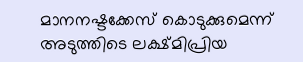മാനനഷ്ടക്കേസ് കൊടുക്കുമെന്ന് അടുത്തിടെ ലക്ഷ്മിപ്രിയ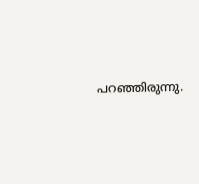പറഞ്ഞിരുന്നു.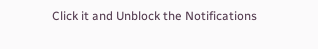Click it and Unblock the Notifications